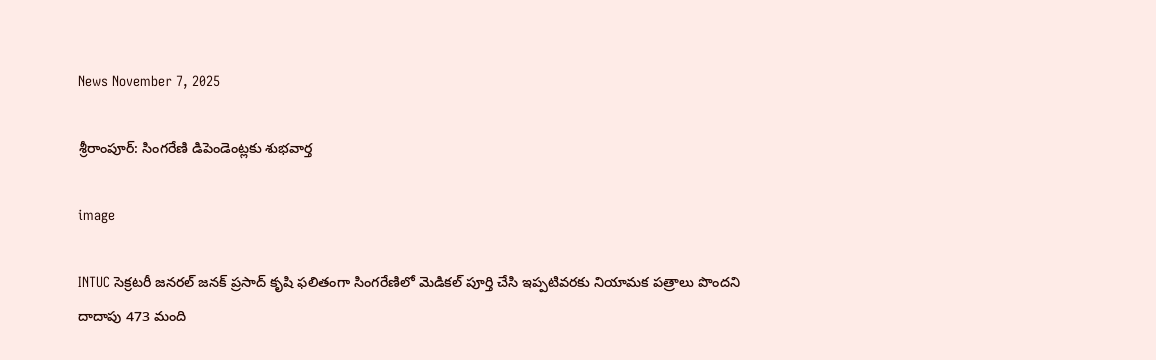News November 7, 2025

శ్రీరాంపూర్: సింగరేణి డిపెండెంట్లకు శుభవార్త

image

INTUC సెక్రటరీ జనరల్ జనక్ ప్రసాద్ కృషి ఫలితంగా సింగరేణిలో మెడికల్ పూర్తి చేసి ఇప్పటివరకు నియామక పత్రాలు పొందని దాదాపు 473 మంది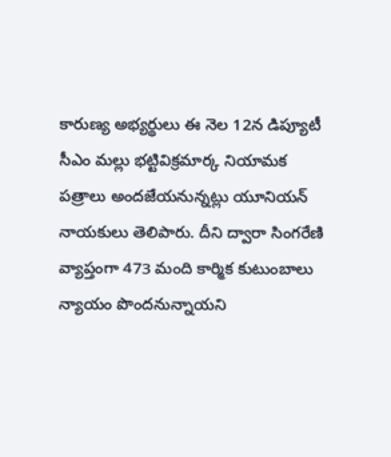కారుణ్య అభ్యర్థులు ఈ నెల 12న డిప్యూటీ సీఎం మల్లు భట్టివిక్రమార్క నియామక పత్రాలు అందజేయనున్నట్లు యూనియన్ నాయకులు తెలిపారు. దీని ద్వారా సింగరేణి వ్యాప్తంగా 473 మంది కార్మిక కుటుంబాలు న్యాయం పొందనున్నాయని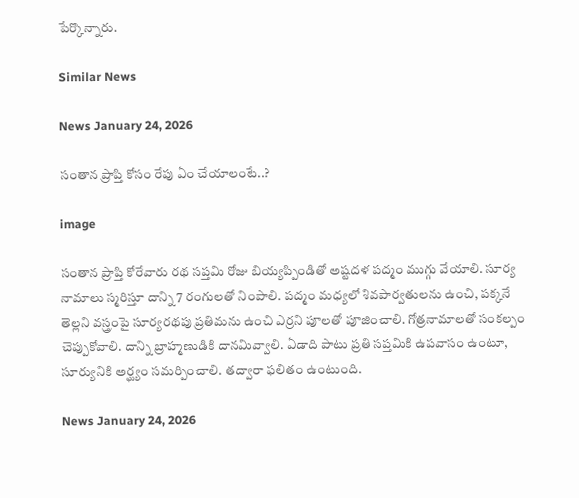పేర్కొన్నారు.

Similar News

News January 24, 2026

సంతాన ప్రాప్తి కోసం రేపు ఏం చేయాలంటే..?

image

సంతాన ప్రాప్తి కోరేవారు రథ సప్తమి రోజు బియ్యప్పిండితో అష్టదళ పద్మం ముగ్గు వేయాలి. సూర్య నామాలు స్మరిస్తూ దాన్ని 7 రంగులతో నింపాలి. పద్మం మధ్యలో శివపార్వతులను ఉంచి, పక్కనే తెల్లని వస్త్రంపై సూర్యరథపు ప్రతిమను ఉంచి ఎర్రని పూలతో పూజించాలి. గోత్రనామాలతో సంకల్పం చెప్పుకోవాలి. దాన్ని బ్రాహ్మణుడికి దానమివ్వాలి. ఏడాది పాటు ప్రతి సప్తమికి ఉపవాసం ఉంటూ, సూర్యునికి అర్ఘ్యం సమర్పించాలి. తద్వారా ఫలితం ఉంటుంది.

News January 24, 2026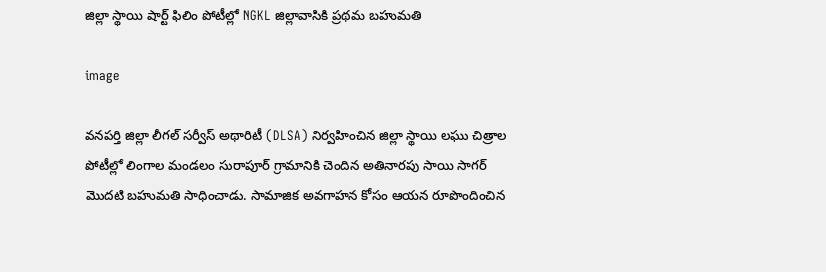జిల్లా స్థాయి షార్ట్ ఫిలిం పోటీల్లో NGKL జిల్లావాసికి ప్రథమ బహుమతి

image

వనపర్తి జిల్లా లీగల్ సర్వీస్ అథారిటీ (DLSA) నిర్వహించిన జిల్లా స్థాయి లఘు చిత్రాల పోటీల్లో లింగాల మండలం సురాపూర్ గ్రామానికి చెందిన అతినారపు సాయి సాగర్ మొదటి బహుమతి సాధించాడు. సామాజిక అవగాహన కోసం ఆయన రూపొందించిన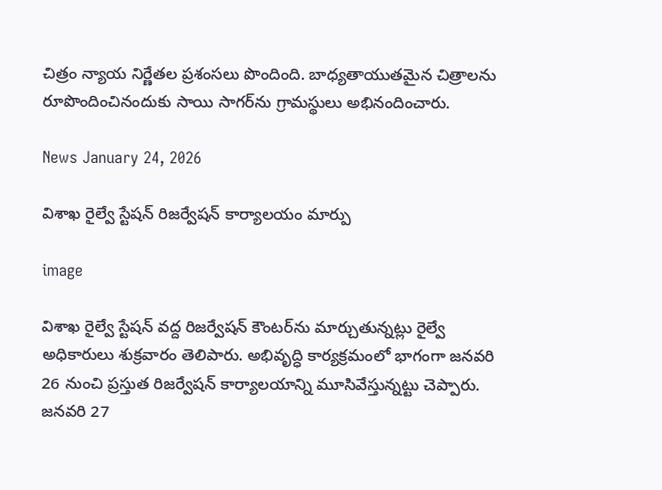చిత్రం న్యాయ నిర్ణేతల ప్రశంసలు పొందింది. బాధ్యతాయుతమైన చిత్రాలను రూపొందించినందుకు సాయి సాగర్‌ను గ్రామస్థులు అభినందించారు.

News January 24, 2026

విశాఖ రైల్వే స్టేషన్ రిజర్వేషన్ కార్యాలయం మార్పు

image

విశాఖ రైల్వే స్టేషన్ వద్ద రిజర్వేషన్ కౌంటర్‌ను మార్చుతున్నట్లు రైల్వే అధికారులు శుక్రవారం తెలిపారు. అభివృద్ధి కార్యక్రమంలో భాగంగా జనవరి 26 నుంచి ప్రస్తుత రిజర్వేషన్ కార్యాలయాన్ని మూసివేస్తున్నట్టు చెప్పారు. జనవరి 27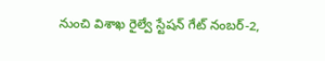నుంచి విశాఖ రైల్వే స్టేషన్ గేట్ నంబర్-2,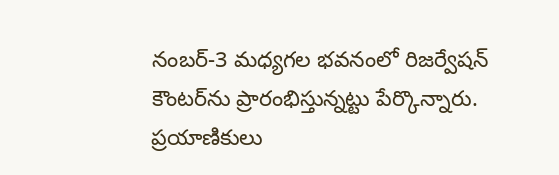నంబర్-3 మధ్యగల భవనంలో రిజర్వేషన్ కౌంటర్‌ను ప్రారంభిస్తున్నట్టు పేర్కొన్నారు. ప్రయాణికులు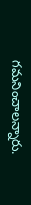గమనించాలన్నారు.